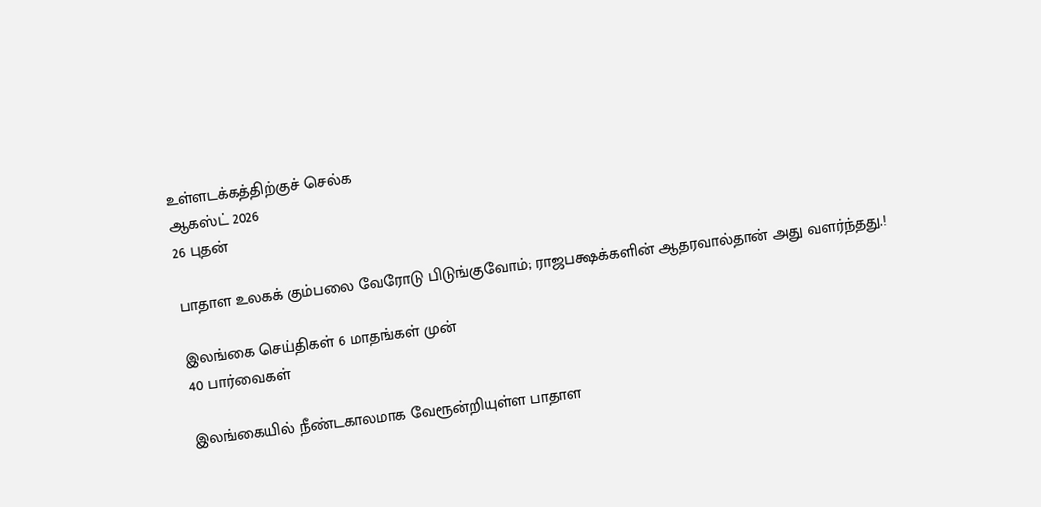உள்ளடக்கத்திற்குச் செல்க
ஆகஸ்ட் 2026
26 புதன்

பாதாள உலகக் கும்பலை வேரோடு பிடுங்குவோம்; ராஜபக்ஷக்களின் ஆதரவால்தான் அது வளர்ந்தது.!

இலங்கை செய்திகள் 6 மாதங்கள் முன்
40 பார்வைகள்

இலங்கையில் நீண்டகாலமாக வேரூன்றியுள்ள பாதாள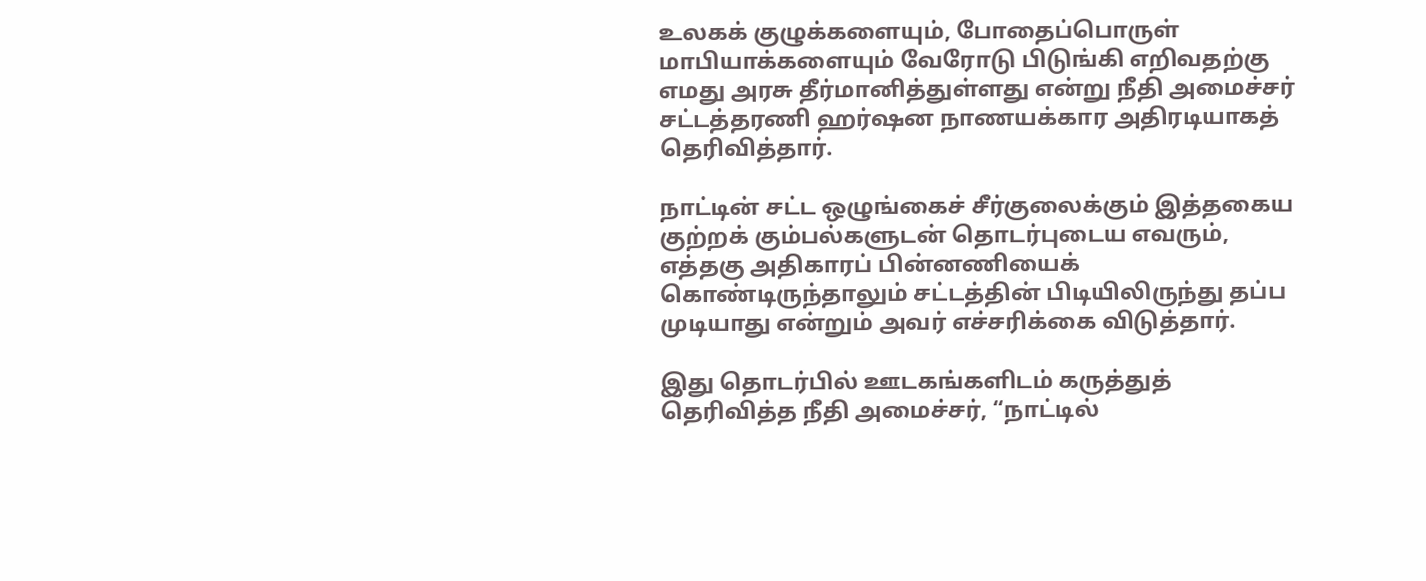உலகக் குழுக்களையும், போதைப்பொருள் மாபியாக்களையும் வேரோடு பிடுங்கி எறிவதற்கு எமது அரசு தீர்மானித்துள்ளது என்று நீதி அமைச்சர் சட்டத்தரணி ஹர்ஷன நாணயக்கார அதிரடியாகத் தெரிவித்தார்.

நாட்டின் சட்ட ஒழுங்கைச் சீர்குலைக்கும் இத்தகைய குற்றக் கும்பல்களுடன் தொடர்புடைய எவரும், எத்தகு அதிகாரப் பின்னணியைக் கொண்டிருந்தாலும் சட்டத்தின் பிடியிலிருந்து தப்ப முடியாது என்றும் அவர் எச்சரிக்கை விடுத்தார்.

இது தொடர்பில் ஊடகங்களிடம் கருத்துத் தெரிவித்த நீதி அமைச்சர், “நாட்டில்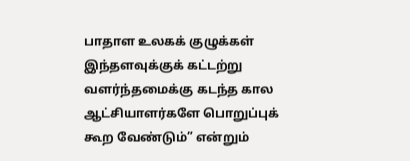பாதாள உலகக் குழுக்கள் இந்தளவுக்குக் கட்டற்று வளர்ந்தமைக்கு கடந்த கால ஆட்சியாளர்களே பொறுப்புக் கூற வேண்டும்” என்றும்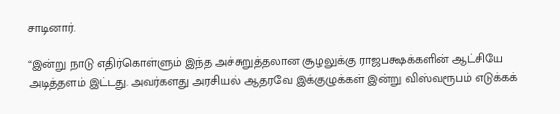சாடினார்.

“இன்று நாடு எதிர்கொள்ளும் இந்த அச்சுறுத்தலான சூழலுக்கு ராஜபக்ஷக்களின் ஆட்சியே அடித்தளம் இட்டது. அவர்களது அரசியல் ஆதரவே இக்குழுக்கள் இன்று விஸ்வரூபம் எடுக்கக்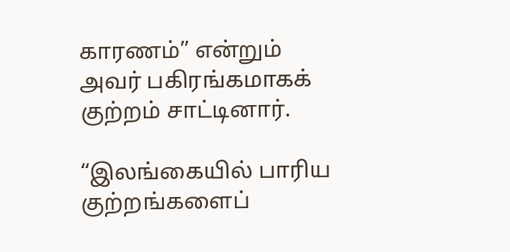காரணம்” என்றும் அவர் பகிரங்கமாகக் குற்றம் சாட்டினார்.

“இலங்கையில் பாரிய குற்றங்களைப்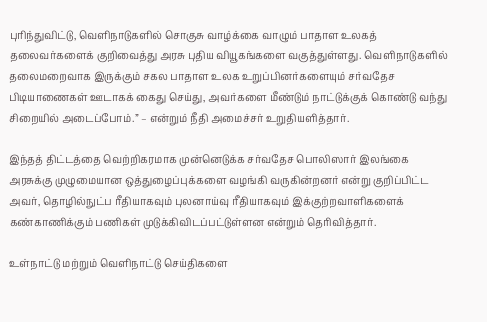புரிந்துவிட்டு, வெளிநாடுகளில் சொகுசு வாழ்க்கை வாழும் பாதாள உலகத் தலைவர்களைக் குறிவைத்து அரசு புதிய வியூகங்களை வகுத்துள்ளது. வெளிநாடுகளில் தலைமறைவாக இருக்கும் சகல பாதாள உலக உறுப்பினர்களையும் சர்வதேச பிடியாணைகள் ஊடாகக் கைது செய்து, அவர்களை மீண்டும் நாட்டுக்குக் கொண்டு வந்து சிறையில் அடைப்போம்.” – என்றும் நீதி அமைச்சர் உறுதியளித்தார்.

இந்தத் திட்டத்தை வெற்றிகரமாக முன்னெடுக்க சர்வதேச பொலிஸார் இலங்கை அரசுக்கு முழுமையான ஒத்துழைப்புக்களை வழங்கி வருகின்றனர் என்று குறிப்பிட்ட அவர், தொழில்நுட்ப ரீதியாகவும் புலனாய்வு ரீதியாகவும் இக்குற்றவாளிகளைக் கண்காணிக்கும் பணிகள் முடுக்கிவிடப்பட்டுள்ளன என்றும் தெரிவித்தார்.

உள்நாட்டு மற்றும் வெளிநாட்டு செய்திகளை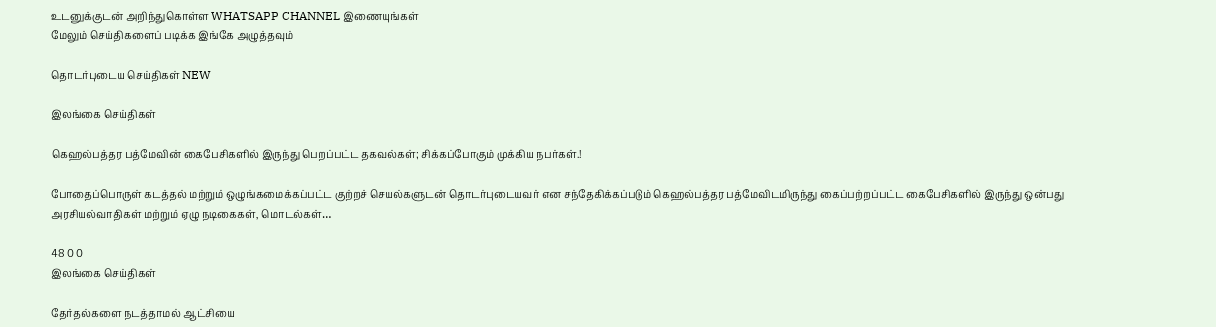உடனுக்குடன் அறிந்துகொள்ள WHATSAPP CHANNEL இணையுங்கள்
மேலும் செய்திகளைப் படிக்க இங்கே அழுத்தவும்

தொடர்புடைய செய்திகள் NEW

இலங்கை செய்திகள்

கெஹல்பத்தர பத்மேவின் கைபேசிகளில் இருந்து பெறப்பட்ட தகவல்கள்; சிக்கப்போகும் முக்கிய நபர்கள்.!

போதைப்பொருள் கடத்தல் மற்றும் ஒழுங்கமைக்கப்பட்ட குற்றச் செயல்களுடன் தொடர்புடையவர் என சந்தேகிக்கப்படும் கெஹல்பத்தர பத்மேவிடமிருந்து கைப்பற்றப்பட்ட கைபேசிகளில் இருந்து ஒன்பது அரசியல்வாதிகள் மற்றும் ஏழு நடிகைகள், மொடல்கள்…

48 0 0
இலங்கை செய்திகள்

தேர்தல்களை நடத்தாமல் ஆட்சியை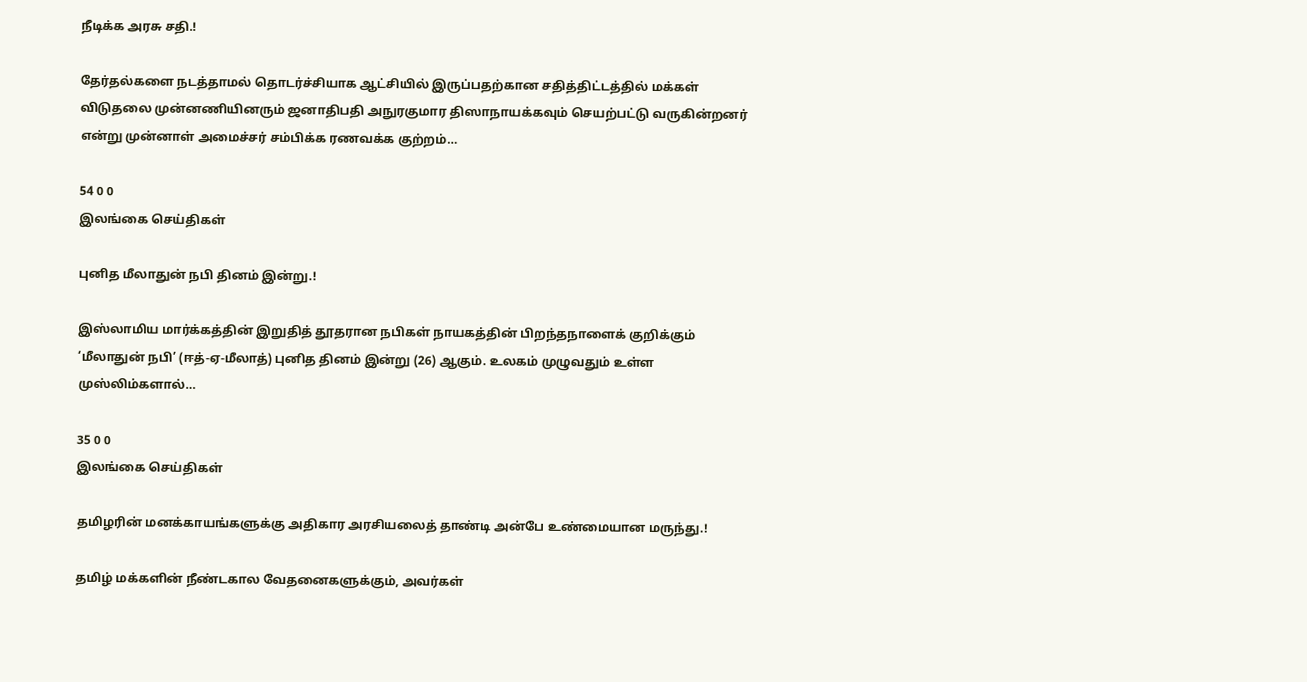நீடிக்க அரசு சதி.!

தேர்தல்களை நடத்தாமல் தொடர்ச்சியாக ஆட்சியில் இருப்பதற்கான சதித்திட்டத்தில் மக்கள் விடுதலை முன்னணியினரும் ஜனாதிபதி அநுரகுமார திஸாநாயக்கவும் செயற்பட்டு வருகின்றனர் என்று முன்னாள் அமைச்சர் சம்பிக்க ரணவக்க குற்றம்…

54 0 0
இலங்கை செய்திகள்

புனித மீலாதுன் நபி தினம் இன்று.!

இஸ்லாமிய மார்க்கத்தின் இறுதித் தூதரான நபிகள் நாயகத்தின் பிறந்தநாளைக் குறிக்கும் ‘மீலாதுன் நபி’ (ஈத்-ஏ-மீலாத்) புனித தினம் இன்று (26) ஆகும். உலகம் முழுவதும் உள்ள முஸ்லிம்களால்…

35 0 0
இலங்கை செய்திகள்

தமிழரின் மனக்காயங்களுக்கு அதிகார அரசியலைத் தாண்டி அன்பே உண்மையான மருந்து.!

தமிழ் மக்களின் நீண்டகால வேதனைகளுக்கும், அவர்கள்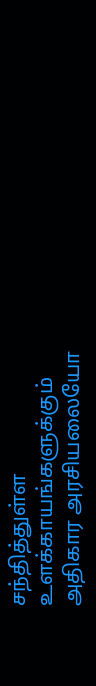சந்தித்துள்ள உளக்காயங்களுக்கும் அதிகார அரசியலையோ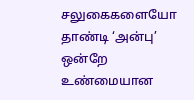சலுகைகளையோ தாண்டி ‘அன்பு’ ஒன்றே உண்மையான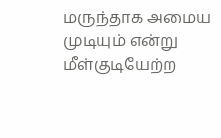மருந்தாக அமைய முடியும் என்று மீள்குடியேற்ற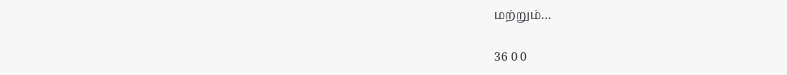மற்றும்…

36 0 0